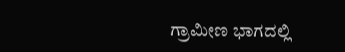ಗ್ರಾಮೀಣ ಭಾಗದಲ್ಲಿ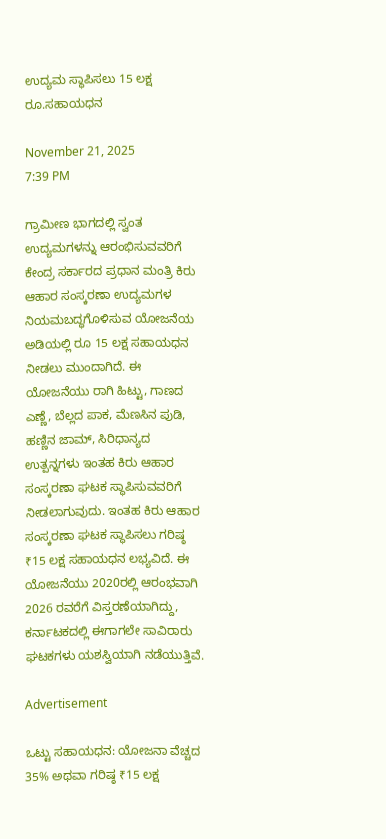ಉದ್ಯಮ ಸ್ಥಾಪಿಸಲು 15 ಲಕ್ಷ ರೂ.ಸಹಾಯಧನ

November 21, 2025
7:39 PM

ಗ್ರಾಮೀಣ ಭಾಗದಲ್ಲಿ ಸ್ವಂತ ಉದ್ಯಮಗಳನ್ನು ಆರಂಭಿಸುವವರಿಗೆ ಕೇಂದ್ರ ಸರ್ಕಾರದ ಪ್ರಧಾನ ಮಂತ್ರಿ ಕಿರು ಆಹಾರ ಸಂಸ್ಕರಣಾ ಉದ್ಯಮಗಳ ನಿಯಮಬದ್ಧಗೊಳಿಸುವ ಯೋಜನೆಯ ಅಡಿಯಲ್ಲಿ ರೂ 15 ಲಕ್ಷ ಸಹಾಯಧನ ನೀಡಲು ಮುಂದಾಗಿದೆ. ಈ ಯೋಜನೆಯು ರಾಗಿ ಹಿಟ್ಟು, ಗಾಣದ ಎಣ್ಣೆ, ಬೆಲ್ಲದ ಪಾಕ, ಮೆಣಸಿನ ಪುಡಿ, ಹಣ್ಣಿನ ಜಾಮ್, ಸಿರಿಧಾನ್ಯದ ಉತ್ಪನ್ನಗಳು ಇಂತಹ ಕಿರು ಆಹಾರ ಸಂಸ್ಕರಣಾ ಘಟಕ ಸ್ಥಾಪಿಸುವವರಿಗೆ ನೀಡಲಾಗುವುದು. ಇಂತಹ ಕಿರು ಆಹಾರ ಸಂಸ್ಕರಣಾ ಘಟಕ ಸ್ಥಾಪಿಸಲು ಗರಿಷ್ಠ ₹15 ಲಕ್ಷ ಸಹಾಯಧನ ಲಭ್ಯವಿದೆ. ಈ ಯೋಜನೆಯು 2020ರಲ್ಲಿ ಆರಂಭವಾಗಿ 2026 ರವರೆಗೆ ವಿಸ್ತರಣೆಯಾಗಿದ್ದು, ಕರ್ನಾಟಕದಲ್ಲಿ ಈಗಾಗಲೇ ಸಾವಿರಾರು ಘಟಕಗಳು ಯಶಸ್ವಿಯಾಗಿ ನಡೆಯುತ್ತಿವೆ.

Advertisement

ಒಟ್ಟು ಸಹಾಯಧನ: ಯೋಜನಾ ವೆಚ್ಚದ 35% ಅಥವಾ ಗರಿಷ್ಠ ₹15 ಲಕ್ಷ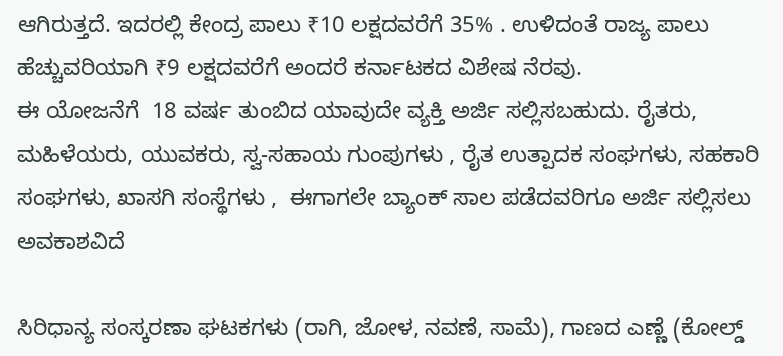ಆಗಿರುತ್ತದೆ. ಇದರಲ್ಲಿ ಕೇಂದ್ರ ಪಾಲು ₹10 ಲಕ್ಷದವರೆಗೆ 35% . ಉಳಿದಂತೆ ರಾಜ್ಯ ಪಾಲು ಹೆಚ್ಚುವರಿಯಾಗಿ ₹9 ಲಕ್ಷದವರೆಗೆ ಅಂದರೆ ಕರ್ನಾಟಕದ ವಿಶೇಷ ನೆರವು.
ಈ ಯೋಜನೆಗೆ  18 ವರ್ಷ ತುಂಬಿದ ಯಾವುದೇ ವ್ಯಕ್ತಿ ಅರ್ಜಿ ಸಲ್ಲಿಸಬಹುದು. ರೈತರು, ಮಹಿಳೆಯರು, ಯುವಕರು, ಸ್ವ-ಸಹಾಯ ಗುಂಪುಗಳು , ರೈತ ಉತ್ಪಾದಕ ಸಂಘಗಳು, ಸಹಕಾರಿ ಸಂಘಗಳು, ಖಾಸಗಿ ಸಂಸ್ಥೆಗಳು ,  ಈಗಾಗಲೇ ಬ್ಯಾಂಕ್ ಸಾಲ ಪಡೆದವರಿಗೂ ಅರ್ಜಿ ಸಲ್ಲಿಸಲು ಅವಕಾಶವಿದೆ

ಸಿರಿಧಾನ್ಯ ಸಂಸ್ಕರಣಾ ಘಟಕಗಳು (ರಾಗಿ, ಜೋಳ, ನವಣೆ, ಸಾಮೆ), ಗಾಣದ ಎಣ್ಣೆ (ಕೋಲ್ಡ್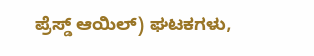ಪ್ರೆಸ್ಡ್ ಆಯಿಲ್) ಘಟಕಗಳು,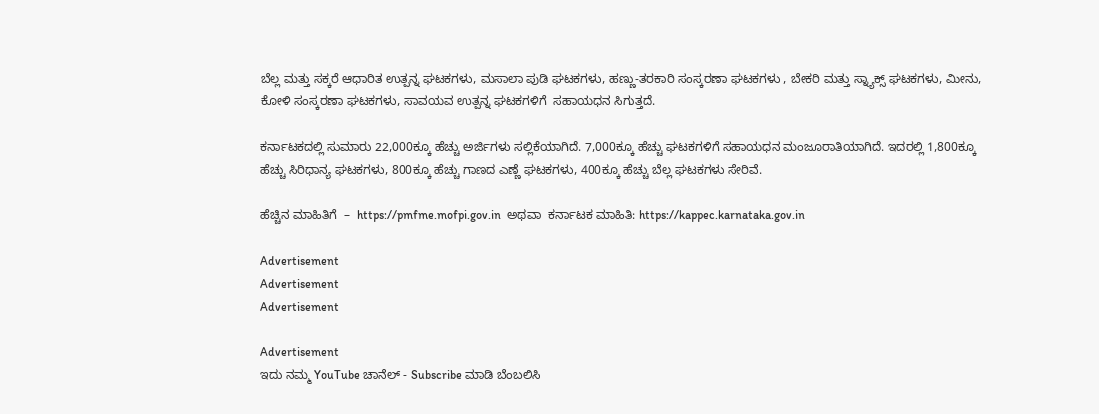ಬೆಲ್ಲ ಮತ್ತು ಸಕ್ಕರೆ ಆಧಾರಿತ ಉತ್ಪನ್ನ ಘಟಕಗಳು, ಮಸಾಲಾ ಪುಡಿ ಘಟಕಗಳು, ಹಣ್ಣು-ತರಕಾರಿ ಸಂಸ್ಕರಣಾ ಘಟಕಗಳು , ಬೇಕರಿ ಮತ್ತು ಸ್ನ್ಯಾಕ್ಸ್ ಘಟಕಗಳು, ಮೀನು, ಕೋಳಿ ಸಂಸ್ಕರಣಾ ಘಟಕಗಳು, ಸಾವಯವ ಉತ್ಪನ್ನ ಘಟಕಗಳಿಗೆ  ಸಹಾಯಧನ ಸಿಗುತ್ತದೆ.

ಕರ್ನಾಟಕದಲ್ಲಿ ಸುಮಾರು 22,000ಕ್ಕೂ ಹೆಚ್ಚು ಅರ್ಜಿಗಳು ಸಲ್ಲಿಕೆಯಾಗಿದೆ. 7,000ಕ್ಕೂ ಹೆಚ್ಚು ಘಟಕಗಳಿಗೆ ಸಹಾಯಧನ ಮಂಜೂರಾತಿಯಾಗಿದೆ. ಇದರಲ್ಲಿ 1,800ಕ್ಕೂ ಹೆಚ್ಚು ಸಿರಿಧಾನ್ಯ ಘಟಕಗಳು, 800ಕ್ಕೂ ಹೆಚ್ಚು ಗಾಣದ ಎಣ್ಣೆ ಘಟಕಗಳು, 400ಕ್ಕೂ ಹೆಚ್ಚು ಬೆಲ್ಲ ಘಟಕಗಳು ಸೇರಿವೆ.

ಹೆಚ್ಚಿನ ಮಾಹಿತಿಗೆ  –  https://pmfme.mofpi.gov.in  ಅಥವಾ  ಕರ್ನಾಟಕ ಮಾಹಿತಿ: https://kappec.karnataka.gov.in

Advertisement
Advertisement
Advertisement

Advertisement
ಇದು ನಮ್ಮ YouTube ಚಾನೆಲ್ - Subscribe ಮಾಡಿ ಬೆಂಬಲಿಸಿ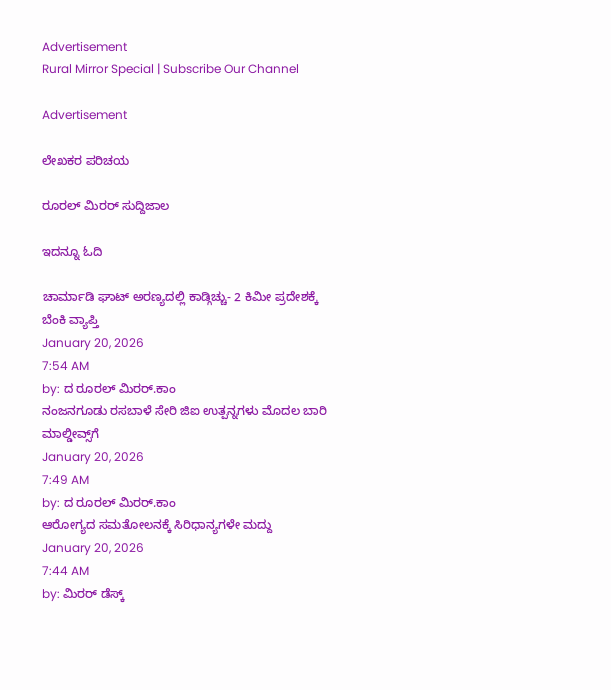Advertisement
Rural Mirror Special | Subscribe Our Channel

Advertisement

ಲೇಖಕರ ಪರಿಚಯ

ರೂರಲ್‌ ಮಿರರ್ ಸುದ್ದಿಜಾಲ

ಇದನ್ನೂ ಓದಿ

ಚಾರ್ಮಾಡಿ ಘಾಟ್ ಅರಣ್ಯದಲ್ಲಿ ಕಾಡ್ಗಿಚ್ಚು- 2 ಕಿಮೀ ಪ್ರದೇಶಕ್ಕೆ ಬೆಂಕಿ ವ್ಯಾಪ್ತಿ
January 20, 2026
7:54 AM
by: ದ ರೂರಲ್ ಮಿರರ್.ಕಾಂ
ನಂಜನಗೂಡು ರಸಬಾಳೆ ಸೇರಿ ಜಿಐ ಉತ್ಪನ್ನಗಳು ಮೊದಲ ಬಾರಿ ಮಾಲ್ಡೀವ್ಸ್‌ಗೆ
January 20, 2026
7:49 AM
by: ದ ರೂರಲ್ ಮಿರರ್.ಕಾಂ
ಆರೋಗ್ಯದ ಸಮತೋಲನಕ್ಕೆ ಸಿರಿಧಾನ್ಯಗಳೇ ಮದ್ದು
January 20, 2026
7:44 AM
by: ಮಿರರ್‌ ಡೆಸ್ಕ್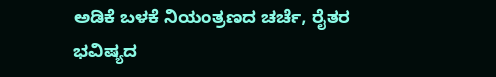ಅಡಿಕೆ ಬಳಕೆ ನಿಯಂತ್ರಣದ ಚರ್ಚೆ, ರೈತರ ಭವಿಷ್ಯದ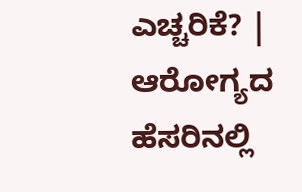ಎಚ್ಚರಿಕೆ? | ಆರೋಗ್ಯದ ಹೆಸರಿನಲ್ಲಿ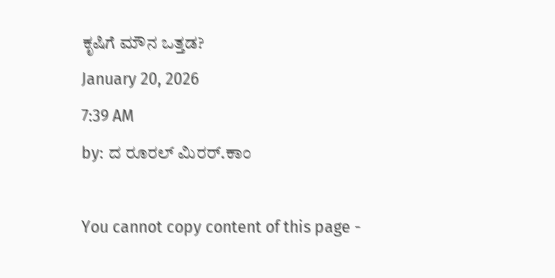ಕೃಷಿಗೆ ಮೌನ ಒತ್ತಡ?
January 20, 2026
7:39 AM
by: ದ ರೂರಲ್ ಮಿರರ್.ಕಾಂ

You cannot copy content of this page -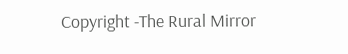Copyright -The Rural Mirror